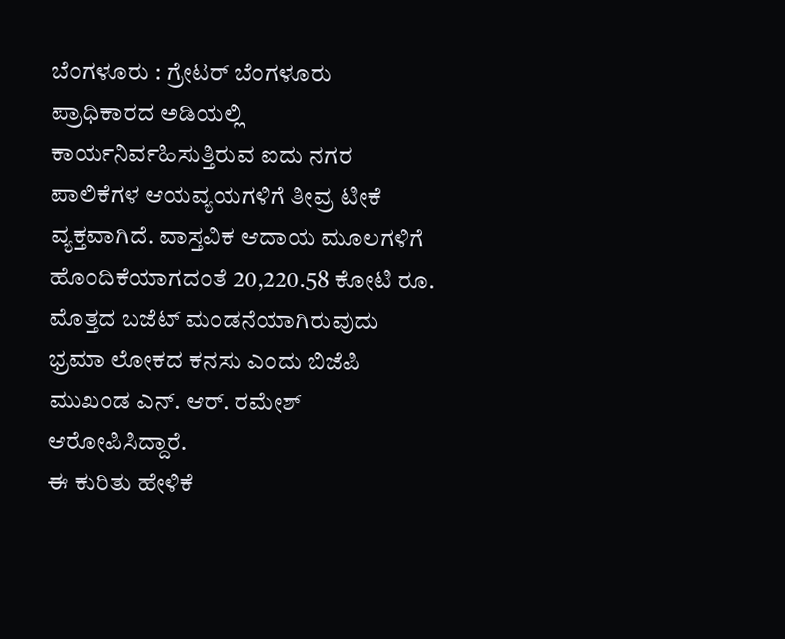ಬೆಂಗಳೂರು : ಗ್ರೇಟರ್ ಬೆಂಗಳೂರು ಪ್ರಾಧಿಕಾರದ ಅಡಿಯಲ್ಲಿ ಕಾರ್ಯನಿರ್ವಹಿಸುತ್ತಿರುವ ಐದು ನಗರ ಪಾಲಿಕೆಗಳ ಆಯವ್ಯಯಗಳಿಗೆ ತೀವ್ರ ಟೀಕೆ ವ್ಯಕ್ತವಾಗಿದೆ. ವಾಸ್ತವಿಕ ಆದಾಯ ಮೂಲಗಳಿಗೆ ಹೊಂದಿಕೆಯಾಗದಂತೆ 20,220.58 ಕೋಟಿ ರೂ. ಮೊತ್ತದ ಬಜೆಟ್ ಮಂಡನೆಯಾಗಿರುವುದು ಭ್ರಮಾ ಲೋಕದ ಕನಸು ಎಂದು ಬಿಜೆಪಿ ಮುಖಂಡ ಎನ್. ಆರ್. ರಮೇಶ್ ಆರೋಪಿಸಿದ್ದಾರೆ.
ಈ ಕುರಿತು ಹೇಳಿಕೆ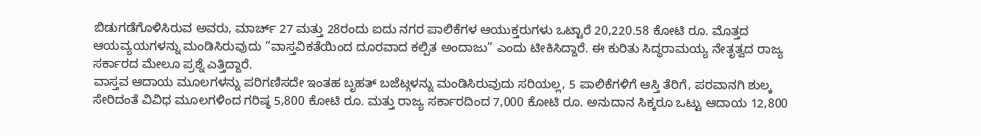ಬಿಡುಗಡೆಗೊಳಿಸಿರುವ ಅವರು, ಮಾರ್ಚ್ 27 ಮತ್ತು 28ರಂದು ಐದು ನಗರ ಪಾಲಿಕೆಗಳ ಆಯುಕ್ತರುಗಳು ಒಟ್ಟಾರೆ 20,220.58 ಕೋಟಿ ರೂ. ಮೊತ್ತದ ಆಯವ್ಯಯಗಳನ್ನು ಮಂಡಿಸಿರುವುದು “ವಾಸ್ತವಿಕತೆಯಿಂದ ದೂರವಾದ ಕಲ್ಪಿತ ಅಂದಾಜು” ಎಂದು ಟೀಕಿಸಿದ್ದಾರೆ. ಈ ಕುರಿತು ಸಿದ್ಧರಾಮಯ್ಯ ನೇತೃತ್ವದ ರಾಜ್ಯ ಸರ್ಕಾರದ ಮೇಲೂ ಪ್ರಶ್ನೆ ಎತ್ತಿದ್ದಾರೆ.
ವಾಸ್ತವ ಆದಾಯ ಮೂಲಗಳನ್ನು ಪರಿಗಣಿಸದೇ ಇಂತಹ ಬೃಹತ್ ಬಜೆಟ್ಗಳನ್ನು ಮಂಡಿಸಿರುವುದು ಸರಿಯಲ್ಲ, 5 ಪಾಲಿಕೆಗಳಿಗೆ ಆಸ್ತಿ ತೆರಿಗೆ, ಪರವಾನಗಿ ಶುಲ್ಕ ಸೇರಿದಂತೆ ವಿವಿಧ ಮೂಲಗಳಿಂದ ಗರಿಷ್ಠ 5,800 ಕೋಟಿ ರೂ. ಮತ್ತು ರಾಜ್ಯ ಸರ್ಕಾರದಿಂದ 7,000 ಕೋಟಿ ರೂ. ಅನುದಾನ ಸಿಕ್ಕರೂ ಒಟ್ಟು ಆದಾಯ 12,800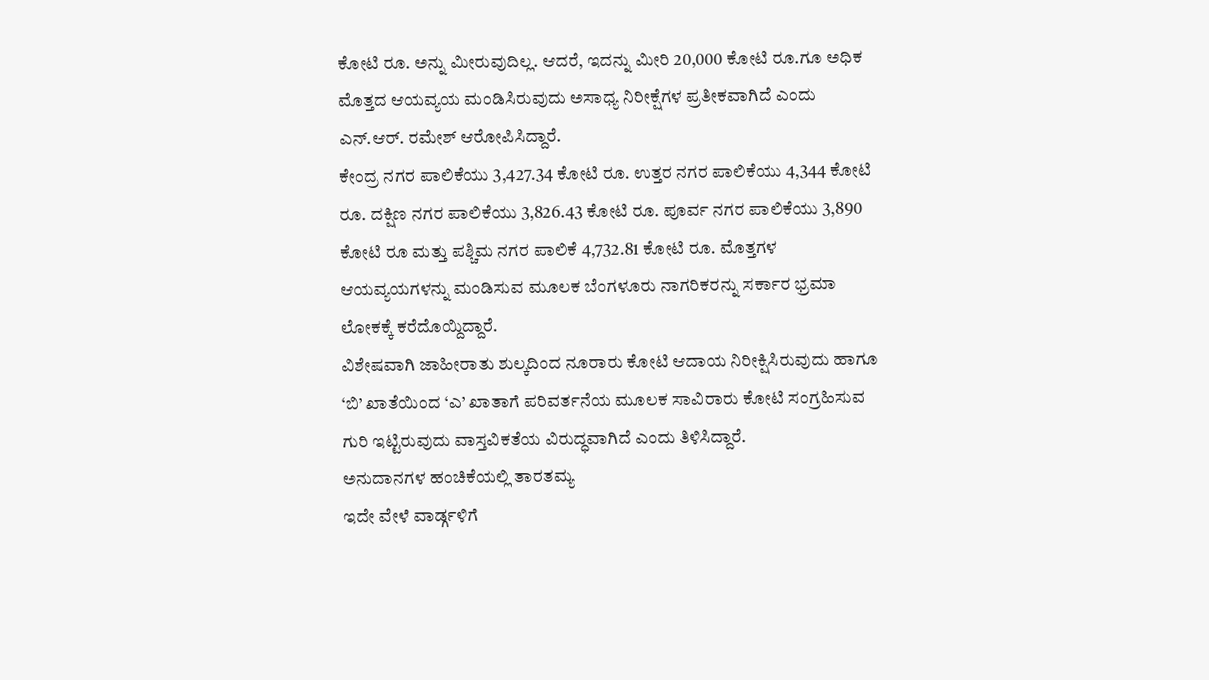ಕೋಟಿ ರೂ. ಅನ್ನು ಮೀರುವುದಿಲ್ಲ. ಆದರೆ, ಇದನ್ನು ಮೀರಿ 20,000 ಕೋಟಿ ರೂ.ಗೂ ಅಧಿಕ ಮೊತ್ತದ ಆಯವ್ಯಯ ಮಂಡಿಸಿರುವುದು ಅಸಾಧ್ಯ ನಿರೀಕ್ಷೆಗಳ ಪ್ರತೀಕವಾಗಿದೆ ಎಂದು ಎನ್.ಆರ್. ರಮೇಶ್ ಆರೋಪಿಸಿದ್ದಾರೆ.
ಕೇಂದ್ರ ನಗರ ಪಾಲಿಕೆಯು 3,427.34 ಕೋಟಿ ರೂ. ಉತ್ತರ ನಗರ ಪಾಲಿಕೆಯು 4,344 ಕೋಟಿ ರೂ. ದಕ್ಷಿಣ ನಗರ ಪಾಲಿಕೆಯು 3,826.43 ಕೋಟಿ ರೂ. ಪೂರ್ವ ನಗರ ಪಾಲಿಕೆಯು 3,890 ಕೋಟಿ ರೂ ಮತ್ತು ಪಶ್ಚಿಮ ನಗರ ಪಾಲಿಕೆ 4,732.81 ಕೋಟಿ ರೂ. ಮೊತ್ತಗಳ ಆಯವ್ಯಯಗಳನ್ನು ಮಂಡಿಸುವ ಮೂಲಕ ಬೆಂಗಳೂರು ನಾಗರಿಕರನ್ನು ಸರ್ಕಾರ ಭ್ರಮಾ ಲೋಕಕ್ಕೆ ಕರೆದೊಯ್ದಿದ್ದಾರೆ.
ವಿಶೇಷವಾಗಿ ಜಾಹೀರಾತು ಶುಲ್ಕದಿಂದ ನೂರಾರು ಕೋಟಿ ಆದಾಯ ನಿರೀಕ್ಷಿಸಿರುವುದು ಹಾಗೂ ‘ಬಿ’ ಖಾತೆಯಿಂದ ‘ಎ’ ಖಾತಾಗೆ ಪರಿವರ್ತನೆಯ ಮೂಲಕ ಸಾವಿರಾರು ಕೋಟಿ ಸಂಗ್ರಹಿಸುವ ಗುರಿ ಇಟ್ಟಿರುವುದು ವಾಸ್ತವಿಕತೆಯ ವಿರುದ್ಧವಾಗಿದೆ ಎಂದು ತಿಳಿಸಿದ್ದಾರೆ.
ಅನುದಾನಗಳ ಹಂಚಿಕೆಯಲ್ಲಿ ತಾರತಮ್ಯ
ಇದೇ ವೇಳೆ ವಾರ್ಡ್ಗಳಿಗೆ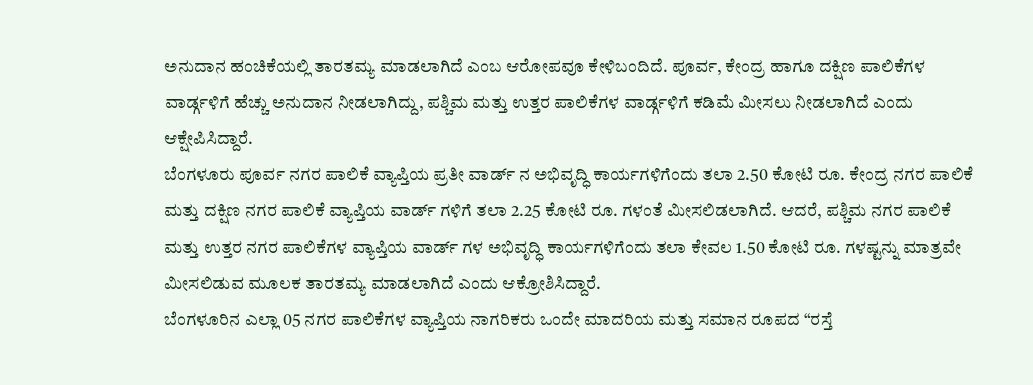ಅನುದಾನ ಹಂಚಿಕೆಯಲ್ಲಿ ತಾರತಮ್ಯ ಮಾಡಲಾಗಿದೆ ಎಂಬ ಆರೋಪವೂ ಕೇಳಿಬಂದಿದೆ. ಪೂರ್ವ, ಕೇಂದ್ರ ಹಾಗೂ ದಕ್ಷಿಣ ಪಾಲಿಕೆಗಳ ವಾರ್ಡ್ಗಳಿಗೆ ಹೆಚ್ಚು ಅನುದಾನ ನೀಡಲಾಗಿದ್ದು, ಪಶ್ಚಿಮ ಮತ್ತು ಉತ್ತರ ಪಾಲಿಕೆಗಳ ವಾರ್ಡ್ಗಳಿಗೆ ಕಡಿಮೆ ಮೀಸಲು ನೀಡಲಾಗಿದೆ ಎಂದು ಆಕ್ಷೇಪಿಸಿದ್ದಾರೆ.
ಬೆಂಗಳೂರು ಪೂರ್ವ ನಗರ ಪಾಲಿಕೆ ವ್ಯಾಪ್ತಿಯ ಪ್ರತೀ ವಾರ್ಡ್ ನ ಅಭಿವೃದ್ಧಿ ಕಾರ್ಯಗಳಿಗೆಂದು ತಲಾ 2.50 ಕೋಟಿ ರೂ. ಕೇಂದ್ರ ನಗರ ಪಾಲಿಕೆ ಮತ್ತು ದಕ್ಷಿಣ ನಗರ ಪಾಲಿಕೆ ವ್ಯಾಪ್ತಿಯ ವಾರ್ಡ್ ಗಳಿಗೆ ತಲಾ 2.25 ಕೋಟಿ ರೂ. ಗಳಂತೆ ಮೀಸಲಿಡಲಾಗಿದೆ. ಆದರೆ, ಪಶ್ಚಿಮ ನಗರ ಪಾಲಿಕೆ ಮತ್ತು ಉತ್ತರ ನಗರ ಪಾಲಿಕೆಗಳ ವ್ಯಾಪ್ತಿಯ ವಾರ್ಡ್ ಗಳ ಅಭಿವೃದ್ಧಿ ಕಾರ್ಯಗಳಿಗೆಂದು ತಲಾ ಕೇವಲ 1.50 ಕೋಟಿ ರೂ. ಗಳಷ್ಟನ್ನು ಮಾತ್ರವೇ ಮೀಸಲಿಡುವ ಮೂಲಕ ತಾರತಮ್ಯ ಮಾಡಲಾಗಿದೆ ಎಂದು ಆಕ್ರೋಶಿಸಿದ್ದಾರೆ.
ಬೆಂಗಳೂರಿನ ಎಲ್ಲಾ 05 ನಗರ ಪಾಲಿಕೆಗಳ ವ್ಯಾಪ್ತಿಯ ನಾಗರಿಕರು ಒಂದೇ ಮಾದರಿಯ ಮತ್ತು ಸಮಾನ ರೂಪದ “ರಸ್ತೆ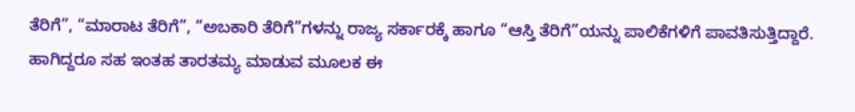ತೆರಿಗೆ”, “ಮಾರಾಟ ತೆರಿಗೆ”, “ಅಬಕಾರಿ ತೆರಿಗೆ”ಗಳನ್ನು ರಾಜ್ಯ ಸರ್ಕಾರಕ್ಕೆ ಹಾಗೂ “ಆಸ್ತಿ ತೆರಿಗೆ”ಯನ್ನು ಪಾಲಿಕೆಗಳಿಗೆ ಪಾವತಿಸುತ್ತಿದ್ದಾರೆ. ಹಾಗಿದ್ದರೂ ಸಹ ಇಂತಹ ತಾರತಮ್ಯ ಮಾಡುವ ಮೂಲಕ ಈ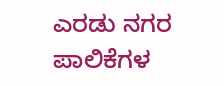ಎರಡು ನಗರ ಪಾಲಿಕೆಗಳ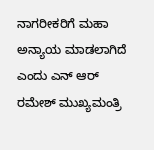ನಾಗರೀಕರಿಗೆ ಮಹಾ ಅನ್ಯಾಯ ಮಾಡಲಾಗಿದೆ ಎಂದು ಎನ್ ಆರ್ ರಮೇಶ್ ಮುಖ್ಯಮಂತ್ರಿ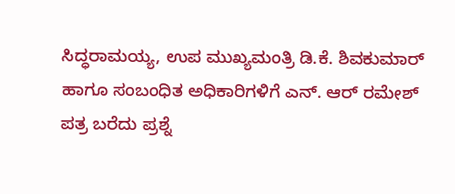ಸಿದ್ಧರಾಮಯ್ಯ, ಉಪ ಮುಖ್ಯಮಂತ್ರಿ ಡಿ.ಕೆ. ಶಿವಕುಮಾರ್ ಹಾಗೂ ಸಂಬಂಧಿತ ಅಧಿಕಾರಿಗಳಿಗೆ ಎನ್. ಆರ್ ರಮೇಶ್ ಪತ್ರ ಬರೆದು ಪ್ರಶ್ನೆ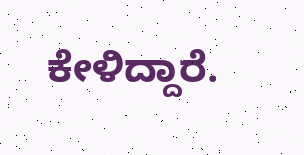ಕೇಳಿದ್ದಾರೆ.